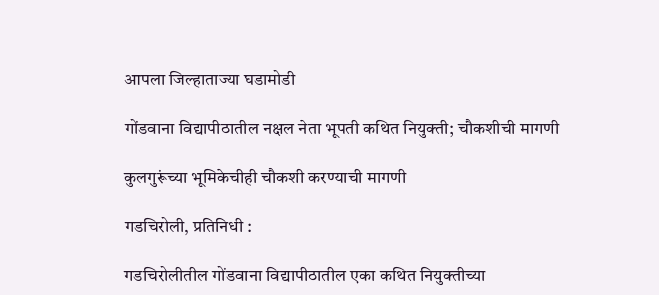आपला जिल्हाताज्या घडामोडी

गोंडवाना विद्यापीठातील नक्षल नेता भूपती कथित नियुक्ती; चौकशीची मागणी

कुलगुरूंच्या भूमिकेचीही चौकशी करण्याची मागणी

गडचिरोली, प्रतिनिधी :

गडचिरोलीतील गोंडवाना विद्यापीठातील एका कथित नियुक्तीच्या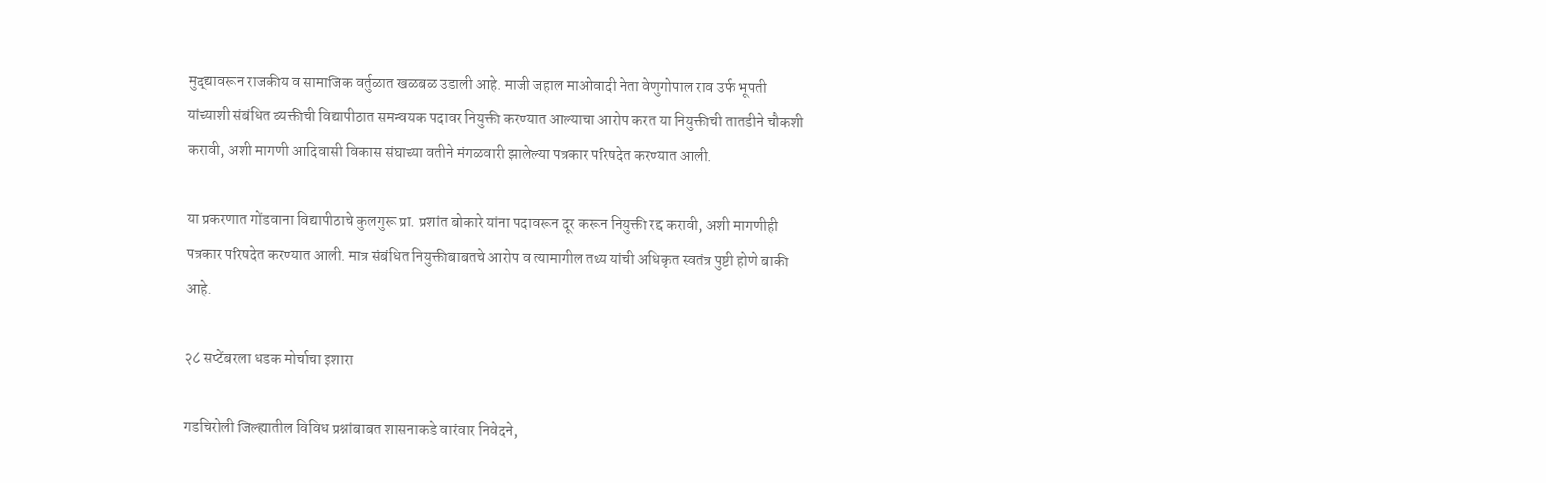मुद्द्यावरून राजकीय व सामाजिक वर्तुळात खळबळ उडाली आहे. माजी जहाल माओवादी नेता वेणुगोपाल राव उर्फ भूपती यांच्याशी संबंधित व्यक्तीची विद्यापीठात समन्वयक पदावर नियुक्ती करण्यात आल्याचा आरोप करत या नियुक्तीची तातडीने चौकशी करावी, अशी मागणी आदिवासी विकास संघाच्या वतीने मंगळवारी झालेल्या पत्रकार परिषदेत करण्यात आली.

या प्रकरणात गोंडवाना विद्यापीठाचे कुलगुरू प्रा. प्रशांत बोकारे यांना पदावरून दूर करून नियुक्ती रद्द करावी, अशी मागणीही पत्रकार परिषदेत करण्यात आली. मात्र संबंधित नियुक्तीबाबतचे आरोप व त्यामागील तथ्य यांची अधिकृत स्वतंत्र पुष्टी होणे बाकी आहे.

२८ सप्टेंबरला धडक मोर्चाचा इशारा

गडचिरोली जिल्ह्यातील विविध प्रश्नांबाबत शासनाकडे वारंवार निवेदने,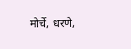मोर्चे, धरणे,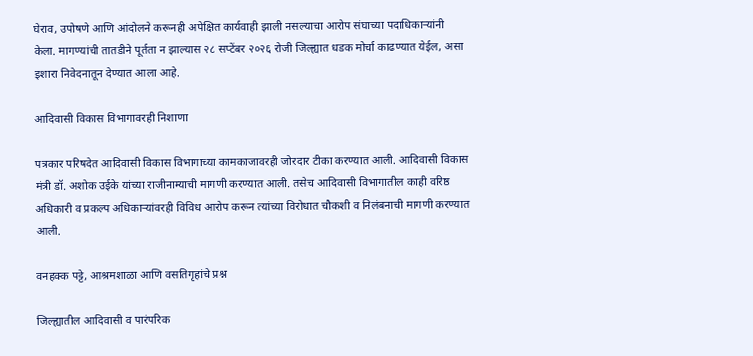घेराव, उपोषणे आणि आंदोलने करूनही अपेक्षित कार्यवाही झाली नसल्याचा आरोप संघाच्या पदाधिकाऱ्यांनी केला. मागण्यांची तातडीने पूर्तता न झाल्यास २८ सप्टेंबर २०२६ रोजी जिल्ह्यात धडक मोर्चा काढण्यात येईल, असा इशारा निवेदनातून देण्यात आला आहे.

आदिवासी विकास विभागावरही निशाणा

पत्रकार परिषदेत आदिवासी विकास विभागाच्या कामकाजावरही जोरदार टीका करण्यात आली. आदिवासी विकास मंत्री डॉ. अशोक उईके यांच्या राजीनाम्याची मागणी करण्यात आली. तसेच आदिवासी विभागातील काही वरिष्ठ अधिकारी व प्रकल्प अधिकाऱ्यांवरही विविध आरोप करून त्यांच्या विरोधात चौकशी व निलंबनाची मागणी करण्यात आली.

वनहक्क पट्टे, आश्रमशाळा आणि वसतिगृहांचे प्रश्न

जिल्ह्यातील आदिवासी व पारंपरिक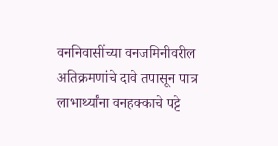वननिवासींच्या वनजमिनीवरील अतिक्रमणांचे दावे तपासून पात्र लाभार्थ्यांना वनहक्काचे पट्टे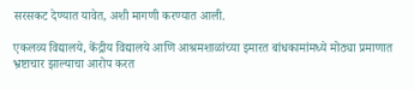सरसकट देण्यात यावेत, अशी मागणी करण्यात आली.

एकलव्य विद्यालये, केंद्रीय विद्यालये आणि आश्रमशाळांच्या इमारत बांधकामांमध्ये मोठ्या प्रमाणात भ्रष्टाचार झाल्याचा आरोप करत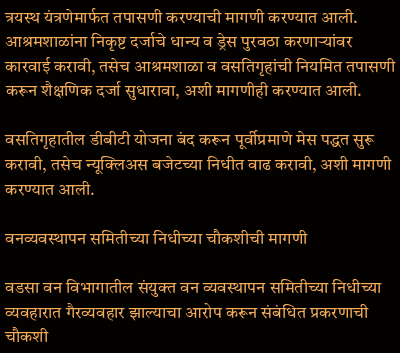त्रयस्थ यंत्रणेमार्फत तपासणी करण्याची मागणी करण्यात आली. आश्रमशाळांना निकृष्ट दर्जाचे धान्य व ड्रेस पुरवठा करणाऱ्यांवर कारवाई करावी, तसेच आश्रमशाळा व वसतिगृहांची नियमित तपासणी करून शैक्षणिक दर्जा सुधारावा, अशी मागणीही करण्यात आली.

वसतिगृहातील डीबीटी योजना बंद करून पूर्वीप्रमाणे मेस पद्धत सुरू करावी, तसेच न्यूक्लिअस बजेटच्या निधीत वाढ करावी, अशी मागणी करण्यात आली.

वनव्यवस्थापन समितीच्या निधीच्या चौकशीची मागणी

वडसा वन विभागातील संयुक्त वन व्यवस्थापन समितीच्या निधीच्या व्यवहारात गैरव्यवहार झाल्याचा आरोप करून संबंधित प्रकरणाची चौकशी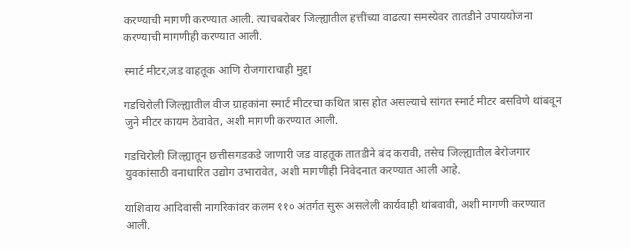करण्याची मागणी करण्यात आली. त्याचबरोबर जिल्ह्यातील हत्तींच्या वाढत्या समस्येवर तातडीने उपाययोजना करण्याची मागणीही करण्यात आली.

स्मार्ट मीटर,जड वाहतूक आणि रोजगाराचाही मुद्दा

गडचिरोली जिल्ह्यातील वीज ग्राहकांना स्मार्ट मीटरचा कथित त्रास होत असल्याचे सांगत स्मार्ट मीटर बसविणे थांबवून जुने मीटर कायम ठेवावेत, अशी मागणी करण्यात आली.

गडचिरोली जिल्ह्यातून छत्तीसगडकडे जाणारी जड वाहतूक तातडीने बंद करावी, तसेच जिल्ह्यातील बेरोजगार युवकांसाठी वनाधारित उद्योग उभारावेत, अशी मागणीही निवेदनात करण्यात आली आहे.

याशिवाय आदिवासी नागरिकांवर कलम ११० अंतर्गत सुरू असलेली कार्यवाही थांबवावी, अशी मागणी करण्यात आली.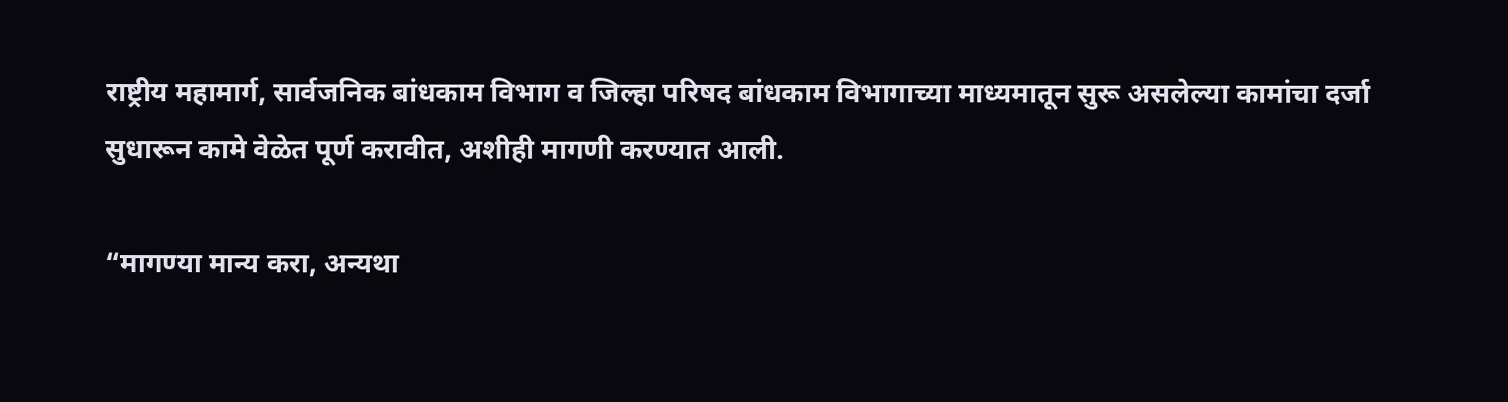राष्ट्रीय महामार्ग, सार्वजनिक बांधकाम विभाग व जिल्हा परिषद बांधकाम विभागाच्या माध्यमातून सुरू असलेल्या कामांचा दर्जा सुधारून कामे वेळेत पूर्ण करावीत, अशीही मागणी करण्यात आली.

“मागण्या मान्य करा, अन्यथा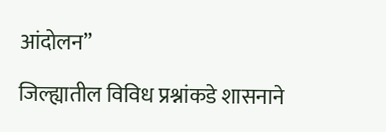आंदोलन”

जिल्ह्यातील विविध प्रश्नांकडे शासनाने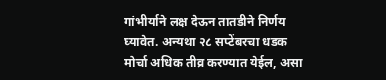गांभीर्याने लक्ष देऊन तातडीने निर्णय घ्यावेत. अन्यथा २८ सप्टेंबरचा धडक मोर्चा अधिक तीव्र करण्यात येईल, असा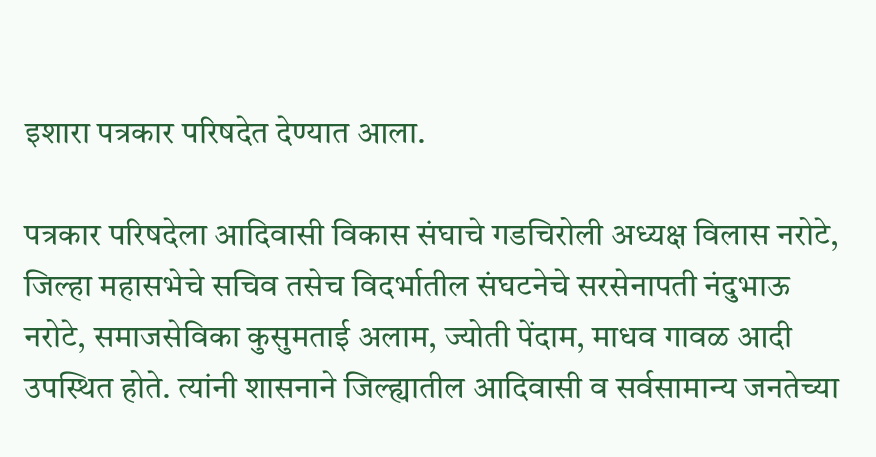इशारा पत्रकार परिषदेत देण्यात आला.

पत्रकार परिषदेला आदिवासी विकास संघाचे गडचिरोली अध्यक्ष विलास नरोटे, जिल्हा महासभेचे सचिव तसेच विदर्भातील संघटनेचे सरसेनापती नंदुभाऊ नरोटे, समाजसेविका कुसुमताई अलाम, ज्योती पेंदाम, माधव गावळ आदी उपस्थित होते. त्यांनी शासनाने जिल्ह्यातील आदिवासी व सर्वसामान्य जनतेच्या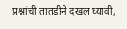प्रश्नांची तातडीने दखल घ्यावी,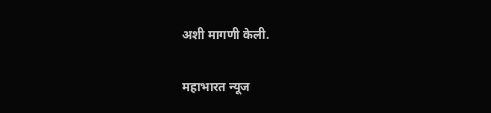अशी मागणी केली.

महाभारत न्यूज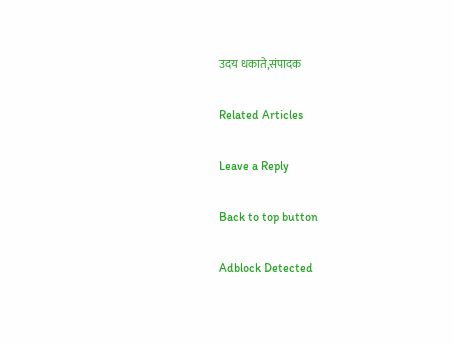उदय धकाते,संपादक

Related Articles

Leave a Reply

Back to top button

Adblock Detected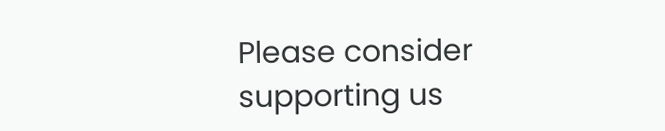Please consider supporting us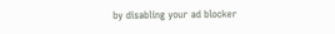by disabling your ad blocker